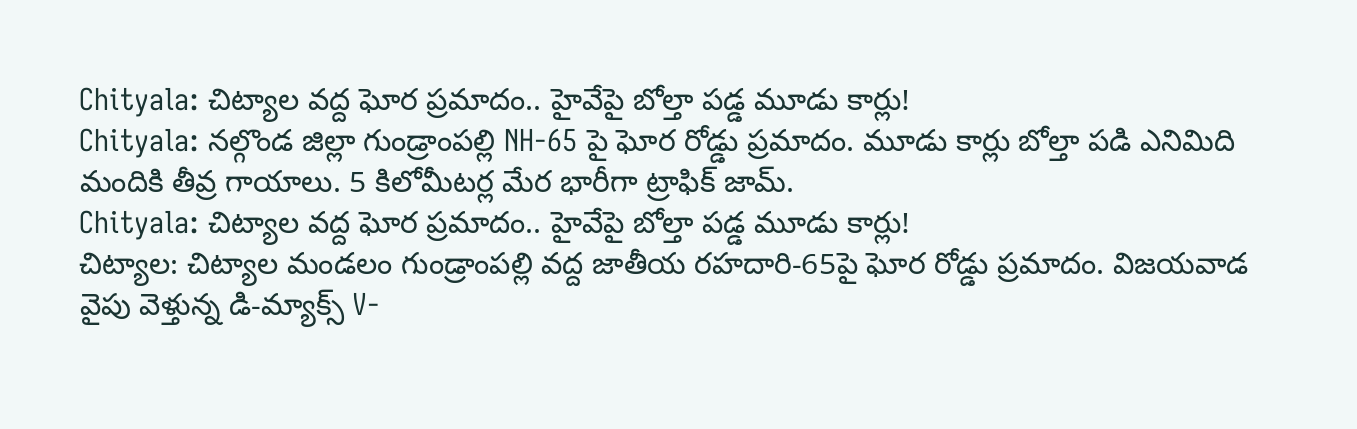Chityala: చిట్యాల వద్ద ఘోర ప్రమాదం.. హైవేపై బోల్తా పడ్డ మూడు కార్లు!
Chityala: నల్గొండ జిల్లా గుండ్రాంపల్లి NH-65 పై ఘోర రోడ్డు ప్రమాదం. మూడు కార్లు బోల్తా పడి ఎనిమిది మందికి తీవ్ర గాయాలు. 5 కిలోమీటర్ల మేర భారీగా ట్రాఫిక్ జామ్.
Chityala: చిట్యాల వద్ద ఘోర ప్రమాదం.. హైవేపై బోల్తా పడ్డ మూడు కార్లు!
చిట్యాల: చిట్యాల మండలం గుండ్రాంపల్లి వద్ద జాతీయ రహదారి-65పై ఘోర రోడ్డు ప్రమాదం. విజయవాడ వైపు వెళ్తున్న డి-మ్యాక్స్ V-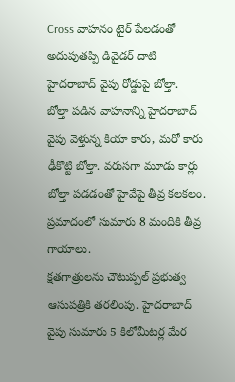Cross వాహనం టైర్ పేలడంతో అదుపుతప్పి డివైడర్ దాటి హైదరాబాద్ వైపు రోడ్డుపై బోల్తా.
బోల్తా పడిన వాహనాన్ని హైదరాబాద్ వైపు వెళ్తున్న కియా కారు, మరో కారు ఢీకొట్టి బోల్తా. వరుసగా మూడు కార్లు బోల్తా పడడంతో హైవేపై తీవ్ర కలకలం. ప్రమాదంలో సుమారు 8 మందికి తీవ్ర గాయాలు.
క్షతగాత్రులను చౌటుప్పల్ ప్రభుత్వ ఆసుపత్రికి తరలింపు. హైదరాబాద్ వైపు సుమారు 5 కిలోమీటర్ల మేర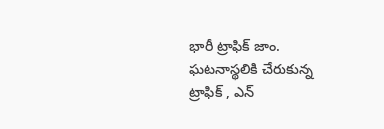భారీ ట్రాఫిక్ జాం.
ఘటనాస్థలికి చేరుకున్న ట్రాఫిక్ , ఎన్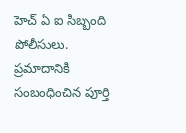హెచ్ ఏ ఐ సిబ్బంది పోలీసులు. ప్రమాదానికి సంబంధించిన పూర్తి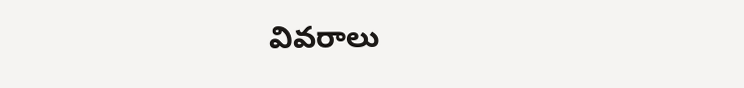వివరాలు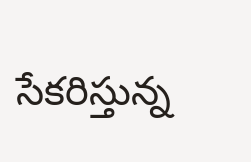సేకరిస్తున్న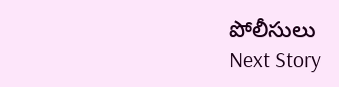పోలీసులు
Next Story